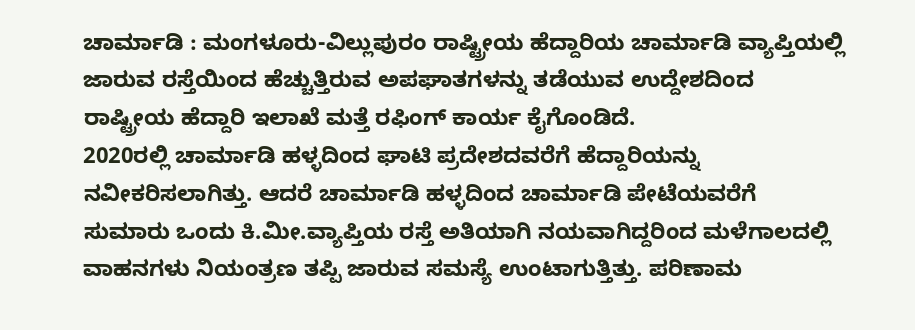ಚಾರ್ಮಾಡಿ : ಮಂಗಳೂರು-ವಿಲ್ಲುಪುರಂ ರಾಷ್ಟ್ರೀಯ ಹೆದ್ದಾರಿಯ ಚಾರ್ಮಾಡಿ ವ್ಯಾಪ್ತಿಯಲ್ಲಿ ಜಾರುವ ರಸ್ತೆಯಿಂದ ಹೆಚ್ಚುತ್ತಿರುವ ಅಪಘಾತಗಳನ್ನು ತಡೆಯುವ ಉದ್ದೇಶದಿಂದ ರಾಷ್ಟ್ರೀಯ ಹೆದ್ದಾರಿ ಇಲಾಖೆ ಮತ್ತೆ ರಫಿಂಗ್ ಕಾರ್ಯ ಕೈಗೊಂಡಿದೆ.
2020ರಲ್ಲಿ ಚಾರ್ಮಾಡಿ ಹಳ್ಳದಿಂದ ಘಾಟಿ ಪ್ರದೇಶದವರೆಗೆ ಹೆದ್ದಾರಿಯನ್ನು ನವೀಕರಿಸಲಾಗಿತ್ತು. ಆದರೆ ಚಾರ್ಮಾಡಿ ಹಳ್ಳದಿಂದ ಚಾರ್ಮಾಡಿ ಪೇಟೆಯವರೆಗೆ ಸುಮಾರು ಒಂದು ಕಿ.ಮೀ.ವ್ಯಾಪ್ತಿಯ ರಸ್ತೆ ಅತಿಯಾಗಿ ನಯವಾಗಿದ್ದರಿಂದ ಮಳೆಗಾಲದಲ್ಲಿ ವಾಹನಗಳು ನಿಯಂತ್ರಣ ತಪ್ಪಿ ಜಾರುವ ಸಮಸ್ಯೆ ಉಂಟಾಗುತ್ತಿತ್ತು. ಪರಿಣಾಮ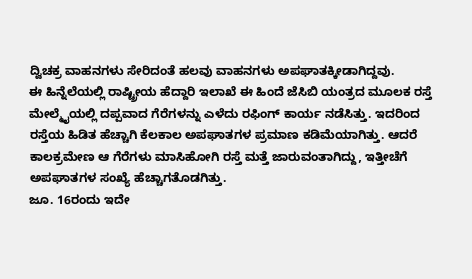ದ್ವಿಚಕ್ರ ವಾಹನಗಳು ಸೇರಿದಂತೆ ಹಲವು ವಾಹನಗಳು ಅಪಘಾತಕ್ಕೀಡಾಗಿದ್ದವು.
ಈ ಹಿನ್ನೆಲೆಯಲ್ಲಿ ರಾಷ್ಟ್ರೀಯ ಹೆದ್ದಾರಿ ಇಲಾಖೆ ಈ ಹಿಂದೆ ಜೆಸಿಬಿ ಯಂತ್ರದ ಮೂಲಕ ರಸ್ತೆ ಮೇಲ್ಮೈಯಲ್ಲಿ ದಪ್ಪವಾದ ಗೆರೆಗಳನ್ನು ಎಳೆದು ರಫಿಂಗ್ ಕಾರ್ಯ ನಡೆಸಿತ್ತು. ಇದರಿಂದ ರಸ್ತೆಯ ಹಿಡಿತ ಹೆಚ್ಚಾಗಿ ಕೆಲಕಾಲ ಅಪಘಾತಗಳ ಪ್ರಮಾಣ ಕಡಿಮೆಯಾಗಿತ್ತು. ಆದರೆ ಕಾಲಕ್ರಮೇಣ ಆ ಗೆರೆಗಳು ಮಾಸಿಹೋಗಿ ರಸ್ತೆ ಮತ್ತೆ ಜಾರುವಂತಾಗಿದ್ದು, ಇತ್ತೀಚೆಗೆ ಅಪಘಾತಗಳ ಸಂಖ್ಯೆ ಹೆಚ್ಚಾಗತೊಡಗಿತ್ತು.
ಜೂ. 16ರಂದು ಇದೇ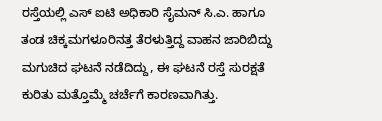ರಸ್ತೆಯಲ್ಲಿ ಎಸ್ ಐಟಿ ಅಧಿಕಾರಿ ಸೈಮನ್ ಸಿ.ಎ. ಹಾಗೂ ತಂಡ ಚಿಕ್ಕಮಗಳೂರಿನತ್ತ ತೆರಳುತ್ತಿದ್ದ ವಾಹನ ಜಾರಿಬಿದ್ದು ಮಗುಚಿದ ಘಟನೆ ನಡೆದಿದ್ದು, ಈ ಘಟನೆ ರಸ್ತೆ ಸುರಕ್ಷತೆ ಕುರಿತು ಮತ್ತೊಮ್ಮೆ ಚರ್ಚೆಗೆ ಕಾರಣವಾಗಿತ್ತು.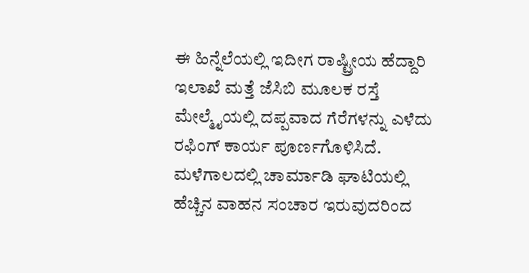ಈ ಹಿನ್ನೆಲೆಯಲ್ಲಿ ಇದೀಗ ರಾಷ್ಟ್ರೀಯ ಹೆದ್ದಾರಿ ಇಲಾಖೆ ಮತ್ತೆ ಜೆಸಿಬಿ ಮೂಲಕ ರಸ್ತೆ ಮೇಲ್ಮೈಯಲ್ಲಿ ದಪ್ಪವಾದ ಗೆರೆಗಳನ್ನು ಎಳೆದು ರಫಿಂಗ್ ಕಾರ್ಯ ಪೂರ್ಣಗೊಳಿಸಿದೆ. ಮಳೆಗಾಲದಲ್ಲಿ ಚಾರ್ಮಾಡಿ ಘಾಟಿಯಲ್ಲಿ ಹೆಚ್ಚಿನ ವಾಹನ ಸಂಚಾರ ಇರುವುದರಿಂದ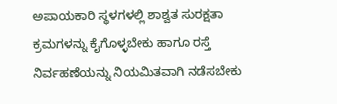ಅಪಾಯಕಾರಿ ಸ್ಥಳಗಳಲ್ಲಿ ಶಾಶ್ವತ ಸುರಕ್ಷತಾ ಕ್ರಮಗಳನ್ನು ಕೈಗೊಳ್ಳಬೇಕು ಹಾಗೂ ರಸ್ತೆ ನಿರ್ವಹಣೆಯನ್ನು ನಿಯಮಿತವಾಗಿ ನಡೆಸಬೇಕು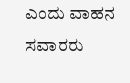ಎಂದು ವಾಹನ ಸವಾರರು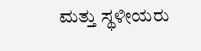ಮತ್ತು ಸ್ಥಳೀಯರು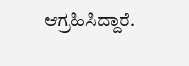ಆಗ್ರಹಿಸಿದ್ದಾರೆ.